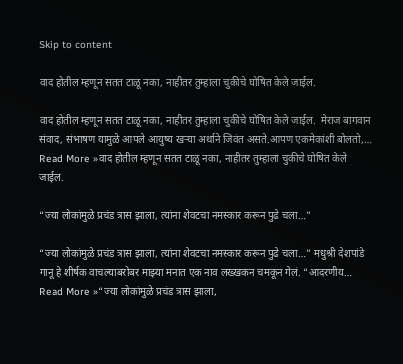Skip to content

वाद होतील म्हणून सतत टाळू नका, नाहीतर तुम्हाला चुकीचे घोषित केले जाईल.

वाद होतील म्हणून सतत टाळू नका, नाहीतर तुम्हाला चुकीचे घोषित केले जाईल.  मेराज बागवान संवाद, संभाषण यामुळे आपले आयुष्य खऱ्या अर्थाने जिवंत असते.आपण एकमेकांशी बोलतो,… Read More »वाद होतील म्हणून सतत टाळू नका, नाहीतर तुम्हाला चुकीचे घोषित केले जाईल.

“ज्या लोकांमुळे प्रचंड त्रास झाला, त्यांना शेवटचा नमस्कार करून पुढे चला…”

“ज्या लोकांमुळे प्रचंड त्रास झाला, त्यांना शेवटचा नमस्कार करून पुढे चला…” मधुश्री देशपांडे गानू हे शीर्षक वाचल्याबरोबर माझ्या मनात एक नाव लख्खकन चमकून गेलं. “आदरणीय… Read More »“ज्या लोकांमुळे प्रचंड त्रास झाला,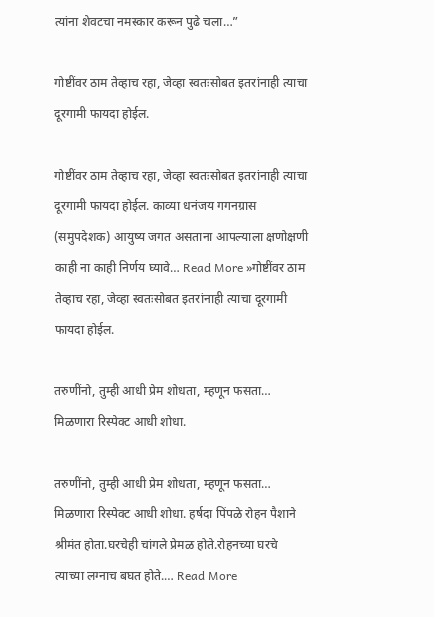त्यांना शेवटचा नमस्कार करून पुढे चला…”

गोष्टींवर ठाम तेव्हाच रहा, जेव्हा स्वतःसोबत इतरांनाही त्याचा दूरगामी फायदा होईल.

गोष्टींवर ठाम तेव्हाच रहा, जेव्हा स्वतःसोबत इतरांनाही त्याचा दूरगामी फायदा होईल. काव्या धनंजय गगनग्रास (समुपदेशक) आयुष्य जगत असताना आपल्याला क्षणोक्षणी काही ना काही निर्णय घ्यावे… Read More »गोष्टींवर ठाम तेव्हाच रहा, जेव्हा स्वतःसोबत इतरांनाही त्याचा दूरगामी फायदा होईल.

तरुणींनो, तुम्ही आधी प्रेम शोधता, म्हणून फसता… मिळणारा रिस्पेक्ट आधी शोधा.

तरुणींनो, तुम्ही आधी प्रेम शोधता, म्हणून फसता… मिळणारा रिस्पेक्ट आधी शोधा. हर्षदा पिंपळे रोहन पैशाने श्रीमंत होता.घरचेही चांगले प्रेमळ होते.रोहनच्या घरचे त्याच्या लग्नाच बघत होते.… Read More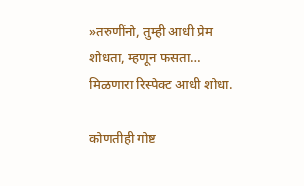»तरुणींनो, तुम्ही आधी प्रेम शोधता, म्हणून फसता… मिळणारा रिस्पेक्ट आधी शोधा.

कोणतीही गोष्ट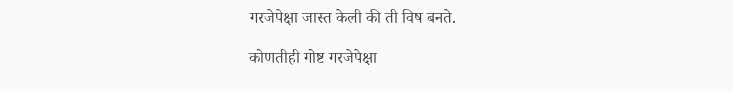गरजेपेक्षा जास्त केली की ती विष बनते.

कोणतीही गोष्ट गरजेपेक्षा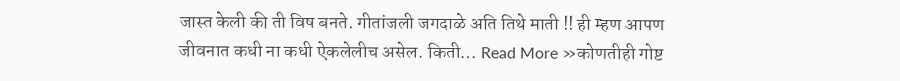जास्त केली की ती विष बनते. गीतांजली जगदाळे अति तिथे माती !! ही म्हण आपण जीवनात कधी ना कधी ऐकलेलीच असेल. किती… Read More »कोणतीही गोष्ट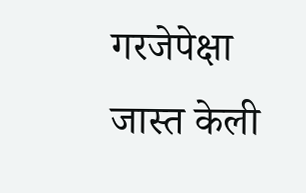गरजेपेक्षा जास्त केली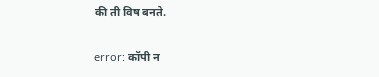की ती विष बनते.

error: कॉपी न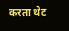करता थेट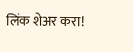लिंक शेअर करा!